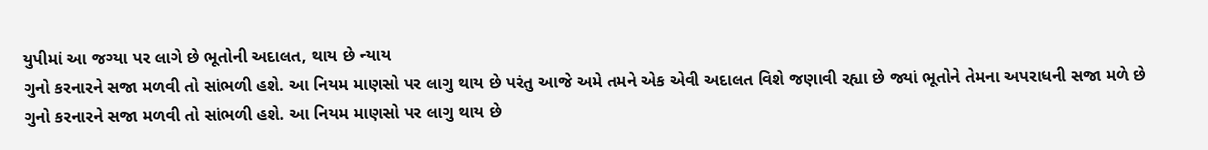યુપીમાં આ જગ્યા પર લાગે છે ભૂતોની અદાલત, થાય છે ન્યાય
ગુનો કરનારને સજા મળવી તો સાંભળી હશે. આ નિયમ માણસો પર લાગુ થાય છે પરંતુ આજે અમે તમને એક એવી અદાલત વિશે જણાવી રહ્યા છે જ્યાં ભૂતોને તેમના અપરાધની સજા મળે છે
ગુનો કરનારને સજા મળવી તો સાંભળી હશે. આ નિયમ માણસો પર લાગુ થાય છે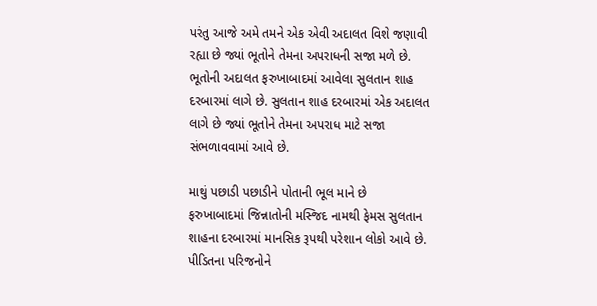પરંતુ આજે અમે તમને એક એવી અદાલત વિશે જણાવી રહ્યા છે જ્યાં ભૂતોને તેમના અપરાધની સજા મળે છે. ભૂતોની અદાલત ફરુખાબાદમાં આવેલા સુલતાન શાહ દરબારમાં લાગે છે. સુલતાન શાહ દરબારમાં એક અદાલત લાગે છે જ્યાં ભૂતોને તેમના અપરાધ માટે સજા સંભળાવવામાં આવે છે.

માથું પછાડી પછાડીને પોતાની ભૂલ માને છે
ફરુખાબાદમાં જિન્નાતોની મસ્જિદ નામથી ફેમસ સુલતાન શાહના દરબારમાં માનસિક રૂપથી પરેશાન લોકો આવે છે. પીડિતના પરિજનોને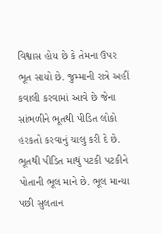વિશ્વાસ હોય છે કે તેમના ઉપર ભૂત સાયો છે. જુમ્માની રાત્રે અહીં કવાલી કરવામાં આવે છે જેના સાંભળીને ભૂતથી પીડિત લોકો હરકતો કરવાનું ચાલુ કરી દે છે. ભૂતથી પીડિત માથું પટકી પટકીને પોતાની ભૂલ માને છે. ભૂલ માન્યા પછી સુલતાન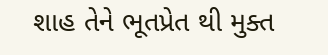શાહ તેને ભૂતપ્રેત થી મુક્ત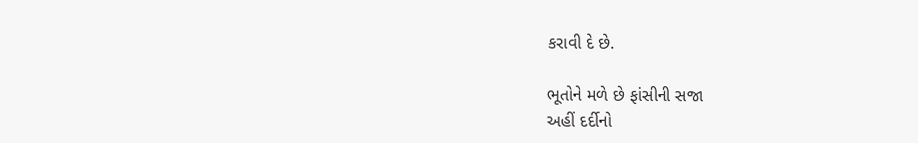કરાવી દે છે.

ભૂતોને મળે છે ફાંસીની સજા
અહીં દર્દીનો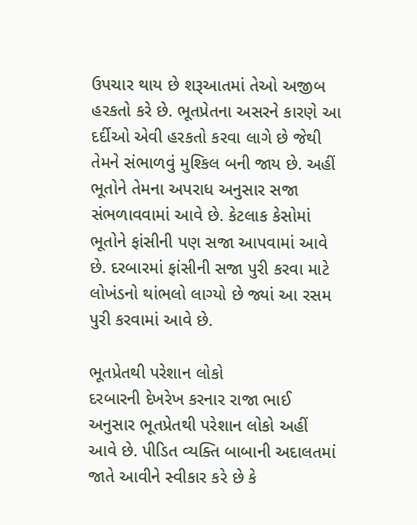ઉપચાર થાય છે શરૂઆતમાં તેઓ અજીબ હરકતો કરે છે. ભૂતપ્રેતના અસરને કારણે આ દર્દીઓ એવી હરકતો કરવા લાગે છે જેથી તેમને સંભાળવું મુશ્કિલ બની જાય છે. અહીં ભૂતોને તેમના અપરાધ અનુસાર સજા સંભળાવવામાં આવે છે. કેટલાક કેસોમાં ભૂતોને ફાંસીની પણ સજા આપવામાં આવે છે. દરબારમાં ફાંસીની સજા પુરી કરવા માટે લોખંડનો થાંભલો લાગ્યો છે જ્યાં આ રસમ પુરી કરવામાં આવે છે.

ભૂતપ્રેતથી પરેશાન લોકો
દરબારની દેખરેખ કરનાર રાજા ભાઈ અનુસાર ભૂતપ્રેતથી પરેશાન લોકો અહીં આવે છે. પીડિત વ્યક્તિ બાબાની અદાલતમાં જાતે આવીને સ્વીકાર કરે છે કે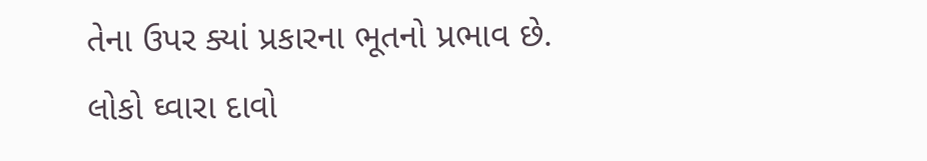તેના ઉપર ક્યાં પ્રકારના ભૂતનો પ્રભાવ છે. લોકો ઘ્વારા દાવો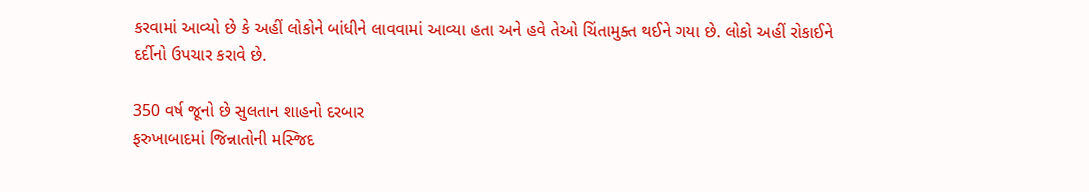કરવામાં આવ્યો છે કે અહીં લોકોને બાંધીને લાવવામાં આવ્યા હતા અને હવે તેઓ ચિંતામુક્ત થઈને ગયા છે. લોકો અહીં રોકાઈને દર્દીનો ઉપચાર કરાવે છે.

350 વર્ષ જૂનો છે સુલતાન શાહનો દરબાર
ફરુખાબાદમાં જિન્નાતોની મસ્જિદ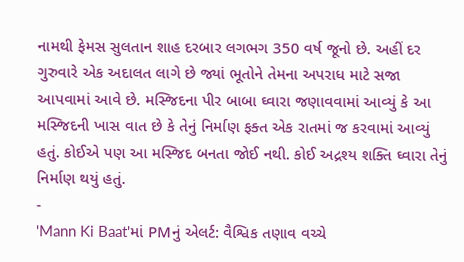નામથી ફેમસ સુલતાન શાહ દરબાર લગભગ 350 વર્ષ જૂનો છે. અહીં દર ગુરુવારે એક અદાલત લાગે છે જ્યાં ભૂતોને તેમના અપરાધ માટે સજા આપવામાં આવે છે. મસ્જિદના પીર બાબા ઘ્વારા જણાવવામાં આવ્યું કે આ મસ્જિદની ખાસ વાત છે કે તેનું નિર્માણ ફક્ત એક રાતમાં જ કરવામાં આવ્યું હતું. કોઈએ પણ આ મસ્જિદ બનતા જોઈ નથી. કોઈ અદ્રશ્ય શક્તિ ઘ્વારા તેનું નિર્માણ થયું હતું.
-
'Mann Ki Baat'માં PMનું એલર્ટ: વૈશ્વિક તણાવ વચ્ચે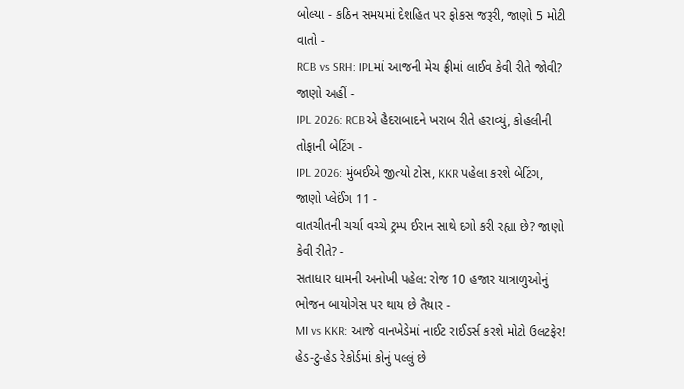બોલ્યા - કઠિન સમયમાં દેશહિત પર ફોકસ જરૂરી, જાણો 5 મોટી વાતો -
RCB vs SRH: IPLમાં આજની મેચ ફ્રીમાં લાઈવ કેવી રીતે જોવી? જાણો અહીં -
IPL 2026: RCBએ હૈદરાબાદને ખરાબ રીતે હરાવ્યું, કોહલીની તોફાની બેટિંગ -
IPL 2026: મુંબઈએ જીત્યો ટોસ, KKR પહેલા કરશે બેટિંગ, જાણો પ્લેઈંગ 11 -
વાતચીતની ચર્ચા વચ્ચે ટ્રમ્પ ઈરાન સાથે દગો કરી રહ્યા છે? જાણો કેવી રીતે? -
સતાધાર ધામની અનોખી પહેલ: રોજ 10 હજાર યાત્રાળુઓનું ભોજન બાયોગેસ પર થાય છે તૈયાર -
MI vs KKR: આજે વાનખેડેમાં નાઈટ રાઈડર્સ કરશે મોટો ઉલટફેર! હેડ-ટુ-હેડ રેકોર્ડમાં કોનું પલ્લું છે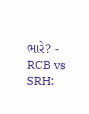ભારે? -
RCB vs SRH: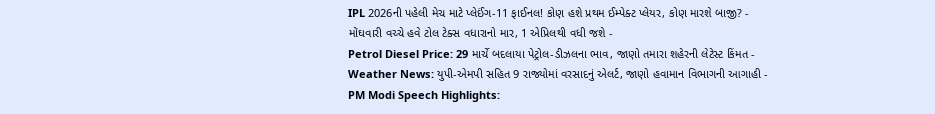IPL 2026ની પહેલી મેચ માટે પ્લેઈંગ-11 ફાઈનલ! કોણ હશે પ્રથમ ઈમ્પેક્ટ પ્લેયર, કોણ મારશે બાજી? -
મોંઘવારી વચ્ચે હવે ટોલ ટેક્સ વધારાનો માર, 1 એપ્રિલથી વધી જશે -
Petrol Diesel Price: 29 માર્ચે બદલાયા પેટ્રોલ-ડીઝલના ભાવ, જાણો તમારા શહેરની લેટેસ્ટ કિંમત -
Weather News: યુપી-એમપી સહિત 9 રાજ્યોમાં વરસાદનું એલર્ટ, જાણો હવામાન વિભાગની આગાહી -
PM Modi Speech Highlights: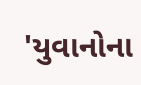'યુવાનોના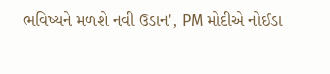ભવિષ્યને મળશે નવી ઉડાન', PM મોદીએ નોઈડા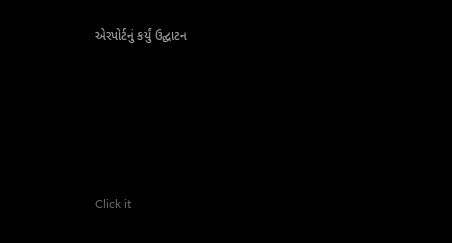એરપોર્ટનું કર્યું ઉદ્ઘાટન






Click it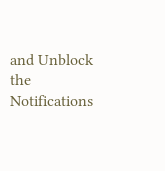and Unblock the Notifications